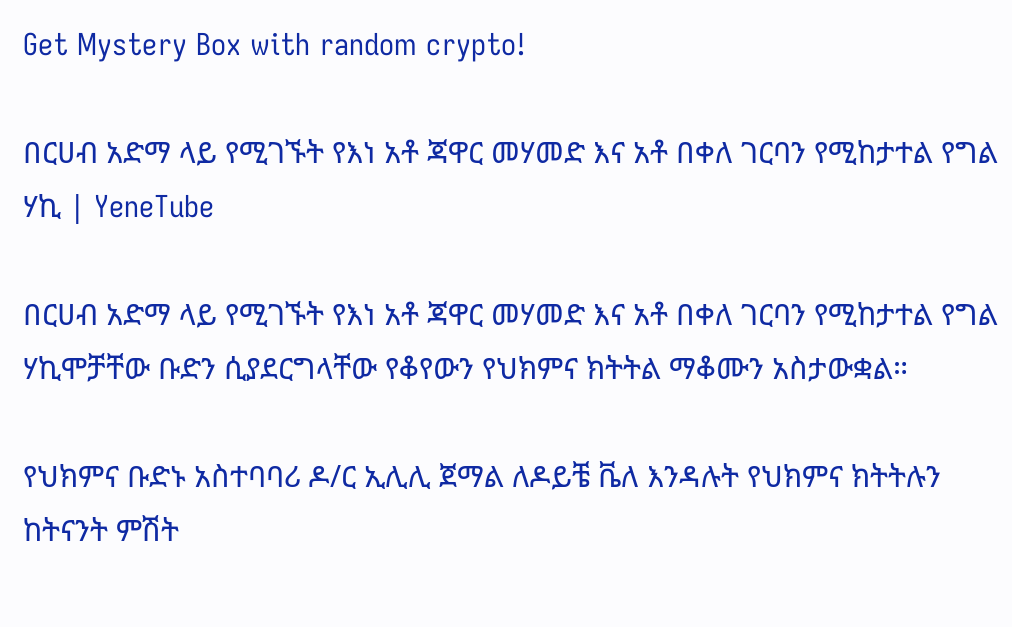Get Mystery Box with random crypto!

በርሀብ አድማ ላይ የሚገኙት የእነ አቶ ጃዋር መሃመድ እና አቶ በቀለ ገርባን የሚከታተል የግል ሃኪ | YeneTube

በርሀብ አድማ ላይ የሚገኙት የእነ አቶ ጃዋር መሃመድ እና አቶ በቀለ ገርባን የሚከታተል የግል ሃኪሞቻቸው ቡድን ሲያደርግላቸው የቆየውን የህክምና ክትትል ማቆሙን አስታውቋል።

የህክምና ቡድኑ አስተባባሪ ዶ/ር ኢሊሊ ጀማል ለዶይቼ ቬለ እንዳሉት የህክምና ክትትሉን ከትናንት ምሽት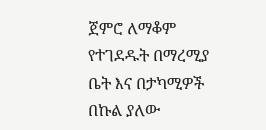ጀምሮ ለማቆም የተገደዱት በማረሚያ ቤት እና በታካሚዎች በኩል ያለው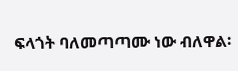ፍላጎት ባለመጣጣሙ ነው ብለዋል፡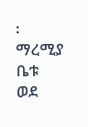፡ ማረሚያ ቤቱ ወደ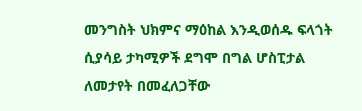መንግስት ህክምና ማዕከል እንዲወሰዱ ፍላጎት ሲያሳይ ታካሚዎች ደግሞ በግል ሆስፒታል ለመታየት በመፈለጋቸው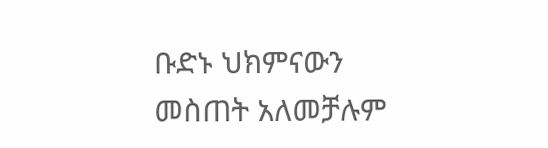ቡድኑ ህክምናውን መስጠት አለመቻሉም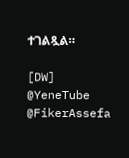ተገልጿል።

[DW]
@YeneTube @FikerAssefa